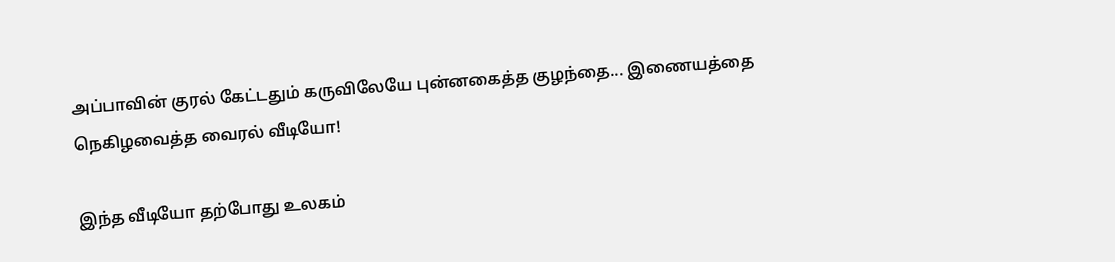அப்பாவின் குரல் கேட்டதும் கருவிலேயே புன்னகைத்த குழந்தை... இணையத்தை நெகிழவைத்த வைரல் வீடியோ!

இந்த வீடியோ தற்போது உலகம்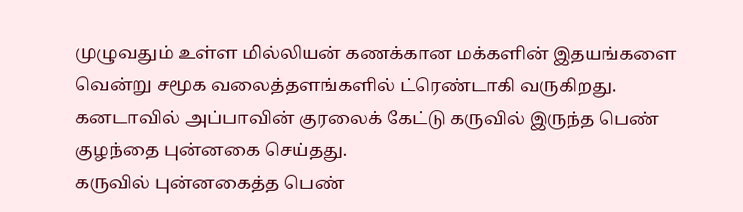முழுவதும் உள்ள மில்லியன் கணக்கான மக்களின் இதயங்களை வென்று சமூக வலைத்தளங்களில் ட்ரெண்டாகி வருகிறது.
கனடாவில் அப்பாவின் குரலைக் கேட்டு கருவில் இருந்த பெண் குழந்தை புன்னகை செய்தது.
கருவில் புன்னகைத்த பெண்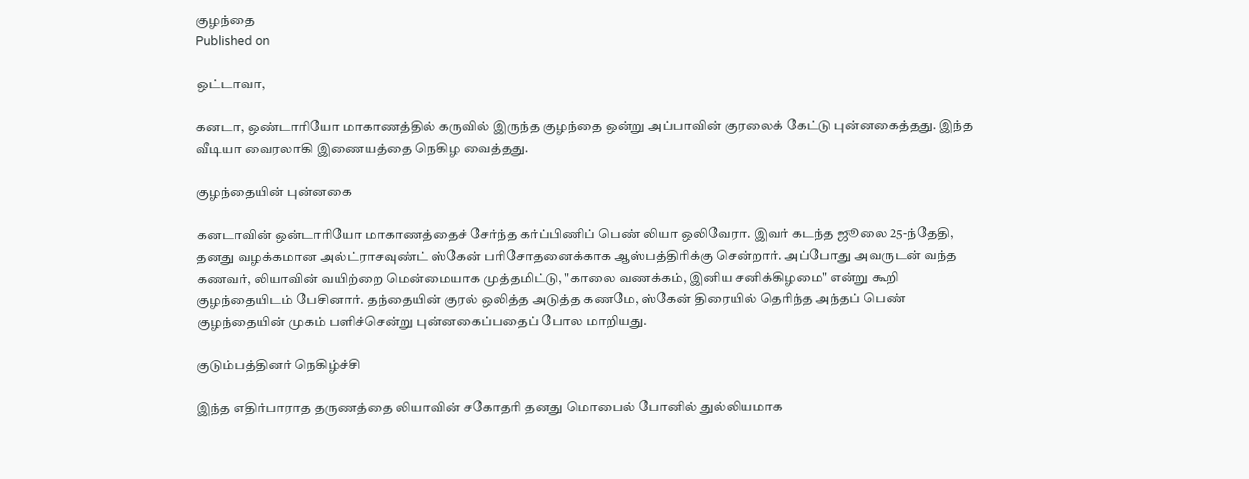குழந்தை
Published on

ஒட்டாவா,

கனடா, ஒண்டாரியோ மாகாணத்தில் கருவில் இருந்த குழந்தை ஒன்று அப்பாவின் குரலைக் கேட்டு புன்னகைத்தது. இந்த வீடியா வைரலாகி இணையத்தை நெகிழ வைத்தது.

குழந்தையின் புன்னகை

கனடாவின் ஒன்டாரியோ மாகாணத்தைச் சேர்ந்த கர்ப்பிணிப் பெண் லியா ஒலிவேரா. இவர் கடந்த ஜூலை 25-ந்தேதி, தனது வழக்கமான அல்ட்ராசவுண்ட் ஸ்கேன் பரிசோதனைக்காக ஆஸ்பத்திரிக்கு சென்றார். அப்போது அவருடன் வந்த கணவர், லியாவின் வயிற்றை மென்மையாக முத்தமிட்டு, "காலை வணக்கம், இனிய சனிக்கிழமை" என்று கூறி குழந்தையிடம் பேசினார். தந்தையின் குரல் ஒலித்த அடுத்த கணமே, ஸ்கேன் திரையில் தெரிந்த அந்தப் பெண் குழந்தையின் முகம் பளிச்சென்று புன்னகைப்பதைப் போல மாறியது.

குடும்பத்தினர் நெகிழ்ச்சி

இந்த எதிர்பாராத தருணத்தை லியாவின் சகோதரி தனது மொபைல் போனில் துல்லியமாக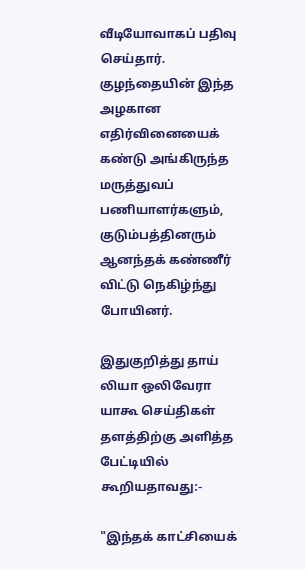வீடியோவாகப் பதிவு செய்தார். குழந்தையின் இந்த அழகான எதிர்வினையைக் கண்டு அங்கிருந்த மருத்துவப் பணியாளர்களும், குடும்பத்தினரும் ஆனந்தக் கண்ணீர் விட்டு நெகிழ்ந்து போயினர்.

இதுகுறித்து தாய் லியா ஒலிவேரா யாகூ செய்திகள் தளத்திற்கு அளித்த பேட்டியில் கூறியதாவது:-

"இந்தக் காட்சியைக்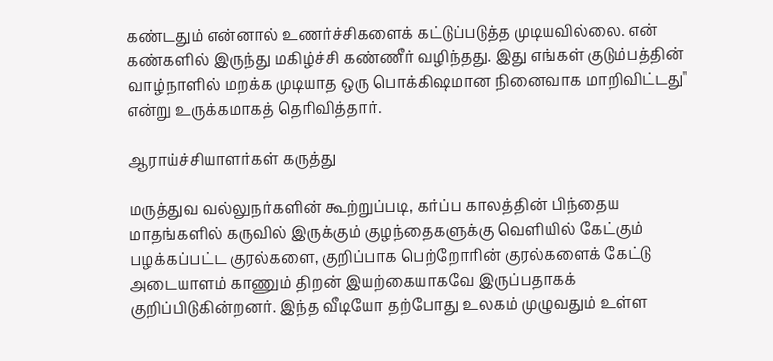கண்டதும் என்னால் உணர்ச்சிகளைக் கட்டுப்படுத்த முடியவில்லை. என் கண்களில் இருந்து மகிழ்ச்சி கண்ணீர் வழிந்தது. இது எங்கள் குடும்பத்தின் வாழ்நாளில் மறக்க முடியாத ஒரு பொக்கிஷமான நினைவாக மாறிவிட்டது" என்று உருக்கமாகத் தெரிவித்தார்.

ஆராய்ச்சியாளர்கள் கருத்து

மருத்துவ வல்லுநர்களின் கூற்றுப்படி, கர்ப்ப காலத்தின் பிந்தைய மாதங்களில் கருவில் இருக்கும் குழந்தைகளுக்கு வெளியில் கேட்கும் பழக்கப்பட்ட குரல்களை, குறிப்பாக பெற்றோரின் குரல்களைக் கேட்டு அடையாளம் காணும் திறன் இயற்கையாகவே இருப்பதாகக் குறிப்பிடுகின்றனர். இந்த வீடியோ தற்போது உலகம் முழுவதும் உள்ள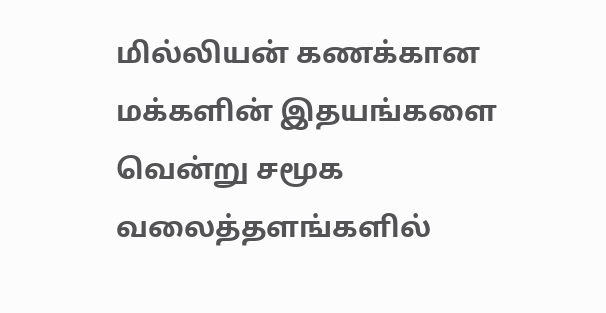மில்லியன் கணக்கான மக்களின் இதயங்களை வென்று சமூக வலைத்தளங்களில்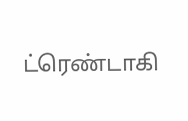ட்ரெண்டாகி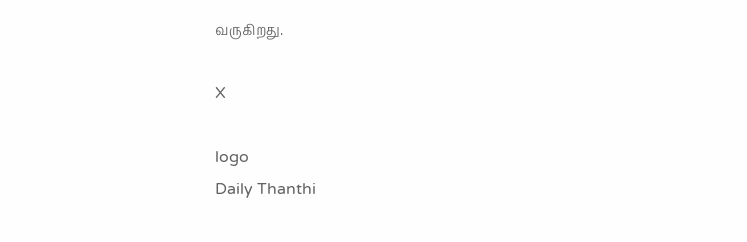வருகிறது.

X

logo
Daily Thanthi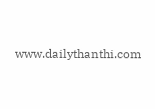www.dailythanthi.com